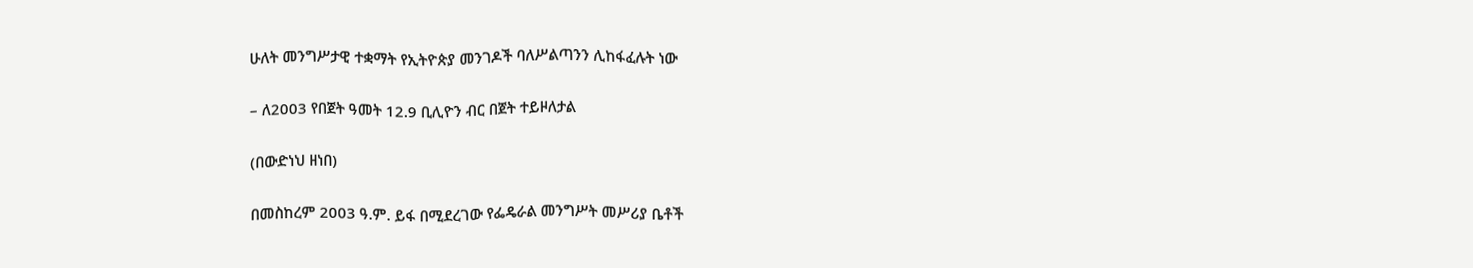ሁለት መንግሥታዊ ተቋማት የኢትዮጵያ መንገዶች ባለሥልጣንን ሊከፋፈሉት ነው

– ለ2003 የበጀት ዓመት 12.9 ቢሊዮን ብር በጀት ተይዞለታል

(በውድነህ ዘነበ)

በመስከረም 2003 ዓ.ም. ይፋ በሚደረገው የፌዴራል መንግሥት መሥሪያ ቤቶች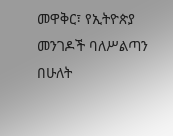መዋቅር፣ የኢትዮጵያ መንገዶች ባለሥልጣን በሁለት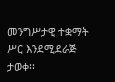መንግሥታዊ ተቋማት ሥር እንደሚደራጅ ታወቀ፡፡